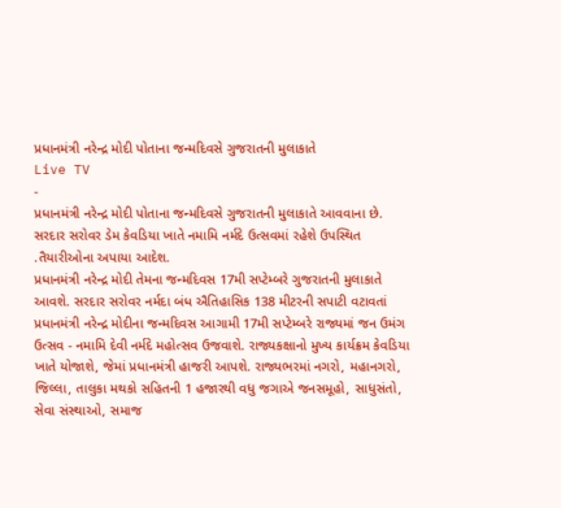પ્રધાનમંત્રી નરેન્દ્ર મોદી પોતાના જન્મદિવસે ગુજરાતની મુલાકાતે
Live TV
-
પ્રધાનમંત્રી નરેન્દ્ર મોદી પોતાના જન્મદિવસે ગુજરાતની મુલાકાતે આવવાના છે. સરદાર સરોવર ડેમ કેવડિયા ખાતે નમામિ નર્મદે ઉત્સવમાં રહેશે ઉપસ્થિત .તૈયારીઓના અપાયા આદેશ.
પ્રધાનમંત્રી નરેન્દ્ર મોદી તેમના જન્મદિવસ 17મી સપ્ટેમ્બરે ગુજરાતની મુલાકાતે આવશે. સરદાર સરોવર નર્મદા બંધ ઐતિહાસિક 138 મીટરની સપાટી વટાવતાં પ્રધાનમંત્રી નરેન્દ્ર મોદીના જન્મદિવસ આગામી 17મી સપ્ટેમ્બરે રાજ્યમાં જન ઉમંગ ઉત્સવ - નમામિ દેવી નર્મદે મહોત્સવ ઉજવાશે. રાજ્યકક્ષાનો મુખ્ય કાર્યક્રમ કેવડિયા ખાતે યોજાશે, જેમાં પ્રધાનમંત્રી હાજરી આપશે. રાજ્યભરમાં નગરો, મહાનગરો, જિલ્લા, તાલુકા મથકો સહિતની 1 હજારથી વધુ જગાએ જનસમૂહો, સાધુસંતો, સેવા સંસ્થાઓ, સમાજ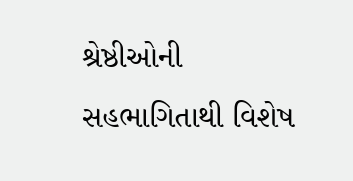શ્રેષ્ઠીઓની સહભાગિતાથી વિશેષ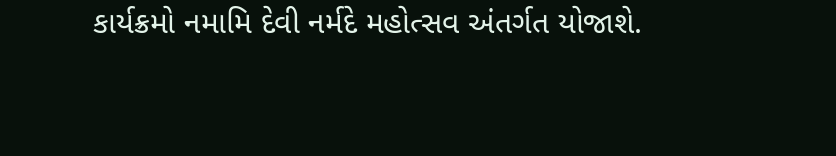કાર્યક્રમો નમામિ દેવી નર્મદે મહોત્સવ અંતર્ગત યોજાશે.